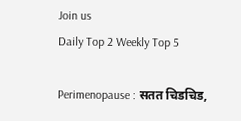Join us
Daily Top 2 Weekly Top 5

Perimenopause : सतत चिडचिड,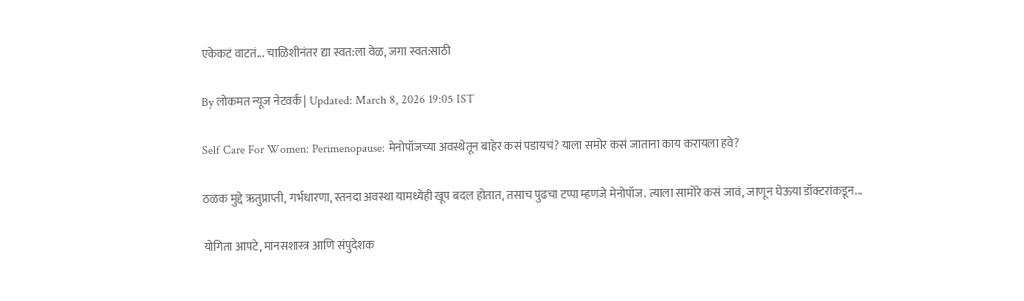एकेकटं वाटतं... चाळिशीनंतर द्या स्वत:ला वेळ, जगा स्वत:साठी

By लोकमत न्यूज नेटवर्क | Updated: March 8, 2026 19:05 IST

Self Care For Women: Perimenopause: मेनोपॉजच्या अवस्थेतून बाहेर कसं पडायचं? याला समोर कसं जाताना काय करायला हवे?

ठळक मुद्दे ऋतुप्राप्ती, गर्भधारणा, स्तनदा अवस्था यामध्येही खूप बदल होतात, तसाच पुढचा टप्पा म्हणजे मेनोपॉज. त्याला सामोरे कसं जावं, जाणून घेऊया डॉक्टरांकडून...

योगिता आपटे, मानसशास्त्र आणि संपुदेशक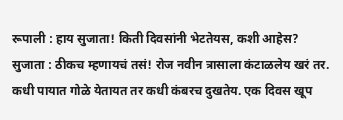रूपाली : हाय सुजाता! किती दिवसांनी भेटतेयस, कशी आहेस? सुजाता : ठीकच म्हणायचं तसं! रोज नवीन त्रासाला कंटाळलेय खरं तर. कधी पायात गोळे येतायत तर कधी कंबरच दुखतेय. एक दिवस खूप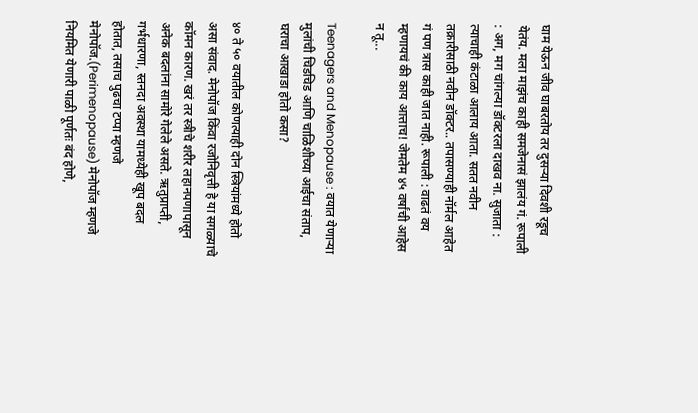घाम येऊन जीव घाबरतोय तर दुसऱ्या दिवशी रडूच येतंय. मला माझंच काही समजेनासं झालंय गं. रूपाली : अग, मग चांगल्या डॉक्टरला दाखव ना. सुजाता : त्याचाही कंटाळा आलाय आता. सतत नवीन तक्रारीसाठी नवीन डॉक्टर.. तपासण्याही नॉर्मल आहेत गं पण त्रास काही जात नाही. रूपाली : वाढतं वय म्हणायचं की काय आत्ताच! जेमतेम ४५ वर्षांची आहेस न तू...

Teenagers and Menopause : वयात येणाऱ्या मुलांची चिडचिड आणि चाळिशीच्या आईचा संताप, घराचा आखाडा होतो कसा?

४० ते ५० वयातील कोणत्याही दोन स्त्रियांमध्ये होतो असा संवाद. मेनोपॉज किंवा रजोनिवृत्ती हे या सगळ्याचे कॉमन कारण. खरं तर स्त्रीचे शरीर लहानपणापासून अनेक बदलांना सामोरे गेलेले असते. ऋतुप्राप्ती, गर्भधारणा, स्तनदा अवस्था यामध्येही खूप बदल होतात, तसाच पुढचा टप्पा म्हणजे मेनोपॉज.(Perimenopause) मेनोपॉज म्हणजे नियमित येणारी पाळी पूर्णतः बंद होणे,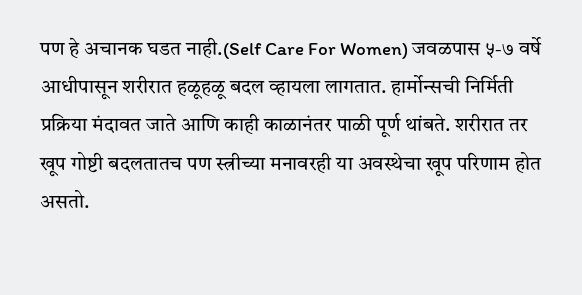पण हे अचानक घडत नाही.(Self Care For Women) जवळपास ५-७ वर्षे आधीपासून शरीरात हळूहळू बदल व्हायला लागतात. हार्मोन्सची निर्मिती प्रक्रिया मंदावत जाते आणि काही काळानंतर पाळी पूर्ण थांबते. शरीरात तर खूप गोष्टी बदलतातच पण स्त्रीच्या मनावरही या अवस्थेचा खूप परिणाम होत असतो.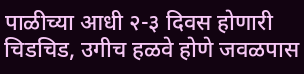पाळीच्या आधी २-३ दिवस होणारी चिडचिड, उगीच हळवे होणे जवळपास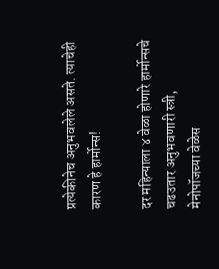प्रत्येकीनेच अनुभवलेले असते. त्याचेही कारण हे हार्मोन्स!

दर महिन्याला ४ वेळा होणारे हार्मोन्सचे चढउतार अनुभवणारी स्त्री, मेनोपॉजच्या वेळेस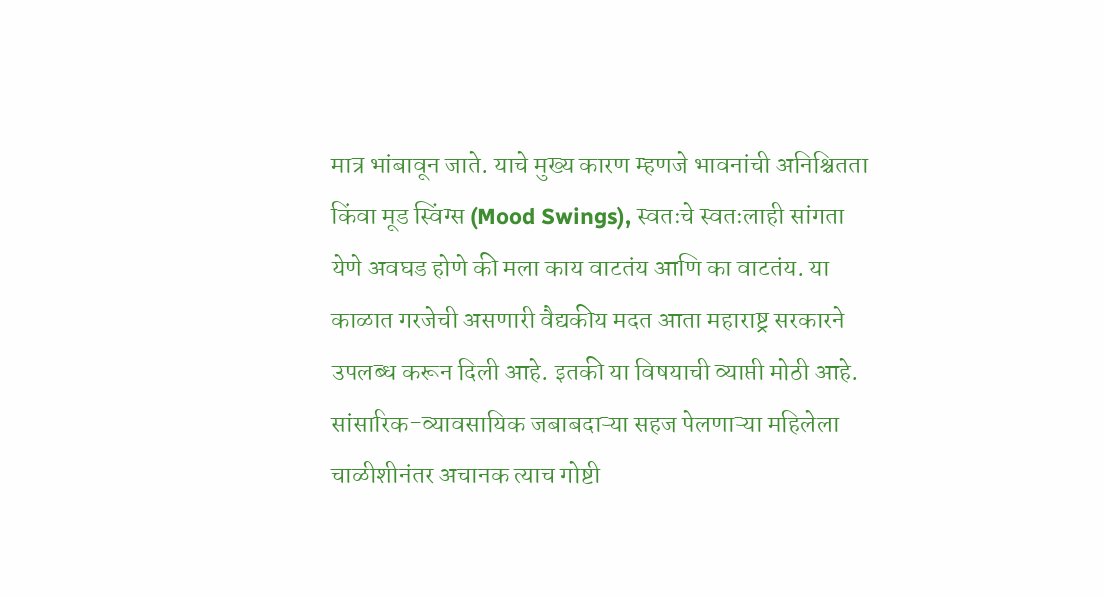मात्र भांबावून जाते. याचे मुख्य कारण म्हणजे भावनांची अनिश्चितता किंवा मूड स्विंग्स (Mood Swings), स्वतःचे स्वतःलाही सांगता येणे अवघड होणे की मला काय वाटतंय आणि का वाटतंय. या काळात गरजेची असणारी वैद्यकीय मदत आता महाराष्ट्र सरकारने उपलब्ध करून दिली आहे. इतकी या विषयाची व्याप्ती मोठी आहे. सांसारिक-व्यावसायिक जबाबदाऱ्या सहज पेलणाऱ्या महिलेला चाळीशीनंतर अचानक त्याच गोष्टी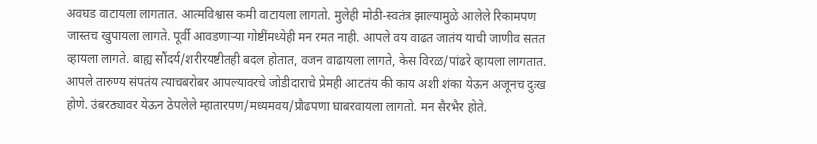अवघड वाटायला लागतात. आत्मविश्वास कमी वाटायला लागतो. मुलेही मोठी-स्वतंत्र झाल्यामुळे आलेले रिकामपण जास्तच खुपायला लागते. पूर्वी आवडणाऱ्या गोष्टींमध्येही मन रमत नाही. आपले वय वाढत जातंय याची जाणीव सतत व्हायला लागते. बाह्य सौंदर्य/शरीरयष्टीतही बदल होतात, वजन वाढायला लागते, केस विरळ/पांढरे व्हायला लागतात. आपले तारुण्य संपतंय त्याचबरोबर आपल्यावरचे जोडीदाराचे प्रेमही आटतंय की काय अशी शंका येऊन अजूनच दुःख होणे. उंबरठ्यावर येऊन ठेपलेले म्हातारपण/मध्यमवय/प्रौढपणा घाबरवायला लागतो. मन सैरभैर होते.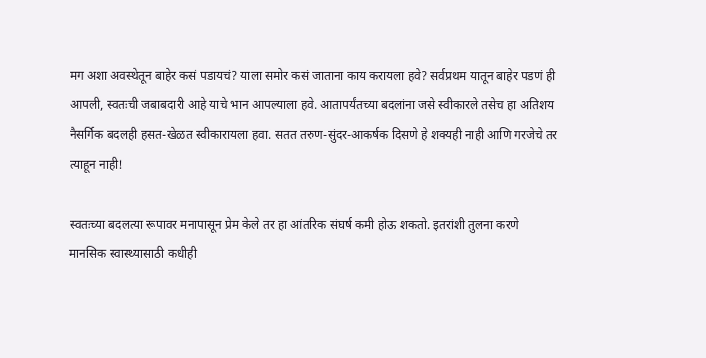मग अशा अवस्थेतून बाहेर कसं पडायचं? याला समोर कसं जाताना काय करायला हवे? सर्वप्रथम यातून बाहेर पडणं ही आपली, स्वतःची जबाबदारी आहे याचे भान आपल्याला हवे. आतापर्यंतच्या बदलांना जसे स्वीकारले तसेच हा अतिशय नैसर्गिक बदलही हसत-खेळत स्वीकारायला हवा. सतत तरुण-सुंदर-आकर्षक दिसणे हे शक्यही नाही आणि गरजेचे तर त्याहून नाही!

स्वतःच्या बदलत्या रूपावर मनापासून प्रेम केले तर हा आंतरिक संघर्ष कमी होऊ शकतो. इतरांशी तुलना करणे मानसिक स्वास्थ्यासाठी कधीही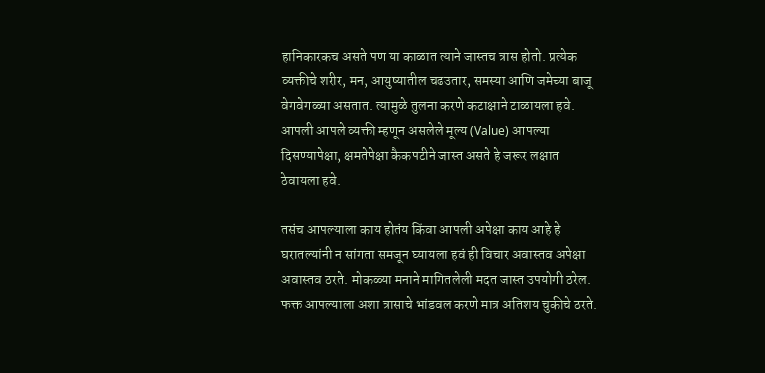हानिकारकच असते पण या काळात त्याने जास्तच त्रास होतो. प्रत्येक व्यक्तीचे शरीर, मन, आयुष्यातील चढउतार, समस्या आणि जमेच्या बाजू वेगवेगळ्या असतात. त्यामुळे तुलना करणे कटाक्षाने टाळायला हवे. आपली आपले व्यक्ती म्हणून असलेले मूल्य (Value) आपल्या दिसण्यापेक्षा, क्षमतेपेक्षा कैकपटीने जास्त असते हे जरूर लक्षात ठेवायला हवे.

तसंच आपल्याला काय होतंय किंवा आपली अपेक्षा काय आहे हे घरातल्यांनी न सांगता समजून घ्यायला हवं ही विचार अवास्तव अपेक्षा अवास्तव ठरते. मोकळ्या मनाने मागितलेली मदत जास्त उपयोगी ठरेल. फक्त आपल्याला अशा त्रासाचे भांडवल करणे मात्र अतिशय चुकीचे ठरते.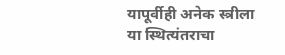यापूर्वीही अनेक स्त्रीला या स्थित्यंतराचा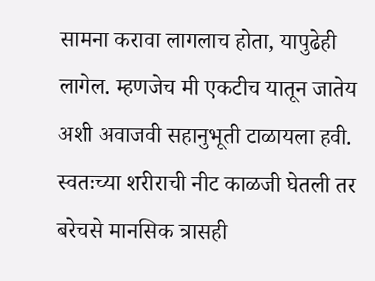सामना करावा लागलाच होता, यापुढेही लागेल. म्हणजेच मी एकटीच यातून जातेय अशी अवाजवी सहानुभूती टाळायला हवी. स्वतःच्या शरीराची नीट काळजी घेतली तर बरेचसे मानसिक त्रासही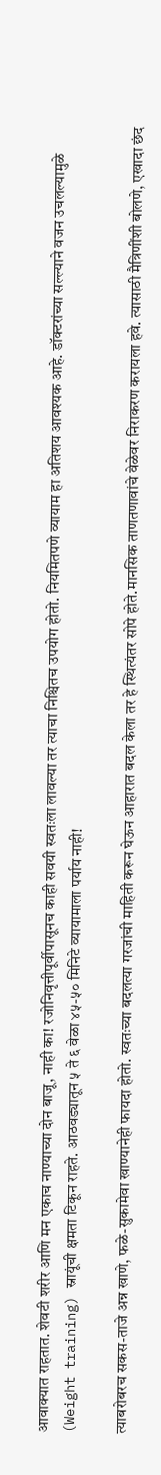आवाक्यात राहतात. शेवटी शरीर आणि मन एकाच नाण्याच्या दोन बाजू, नाही का! रजोनिवृत्तीपूर्वीपासूनच काही सवयी स्वतःला लावल्या तर त्याचा निश्चितच उपयोग होतो. नियमितपणे व्यायाम हा अतिशय आवश्यक आहे. डॉक्टरांच्या सल्ल्याने वजन उचलल्यामुळे (Weight training) स्नायूंची क्षमता टिकून राहते. आठवड्यातून ५ ते ६ वेळा ४५-५० मिनिटे व्यायामाला पर्याय नाही!

त्याबरोबरच सकस-ताजे अन्न खाणे, फळे-सुकामेवा खाण्यानेही फायदा होतो. स्वतःच्या बदलत्या गरजांची माहिती करून घेऊन आहारात बदल केला तर हे स्थित्यंतर सोपे होते.मानसिक ताणतणावांचे वेळेवर निराकरण करायला हवे. त्यासाठी मैत्रिणींशी बोलणे, एखादा छंद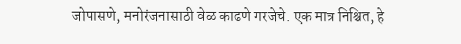जोपासणे, मनोरंजनासाठी वेळ काढणे गरजेचे. एक मात्र निश्चित, हे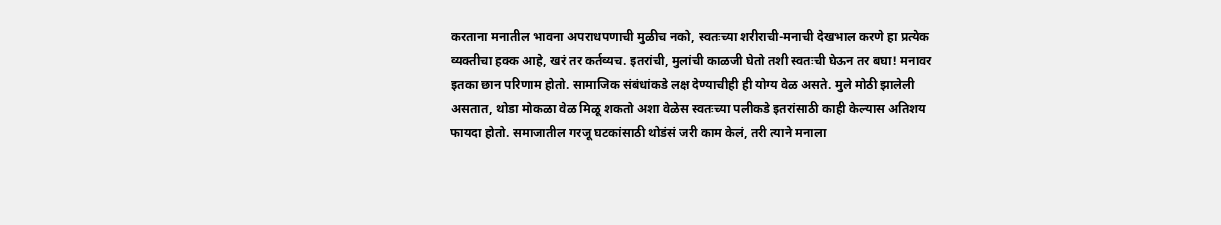करताना मनातील भावना अपराधपणाची मुळीच नको, स्वतःच्या शरीराची-मनाची देखभाल करणे हा प्रत्येक व्यक्तीचा हक्क आहे, खरं तर कर्तव्यच. इतरांची, मुलांची काळजी घेतो तशी स्वतःची घेऊन तर बघा! मनावर इतका छान परिणाम होतो. सामाजिक संबंधांकडे लक्ष देण्याचीही ही योग्य वेळ असते. मुले मोठी झालेली असतात, थोडा मोकळा वेळ मिळू शकतो अशा वेळेस स्वतःच्या पलीकडे इतरांसाठी काही केल्यास अतिशय फायदा होतो. समाजातील गरजू घटकांसाठी थोडंसं जरी काम केलं, तरी त्याने मनाला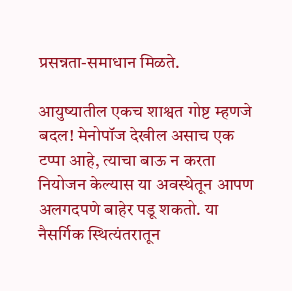प्रसन्नता-समाधान मिळते.

आयुष्यातील एकच शाश्वत गोष्ट म्हणजे बदल! मेनोपॉज देखील असाच एक टप्पा आहे, त्याचा बाऊ न करता नियोजन केल्यास या अवस्थेतून आपण अलगदपणे बाहेर पडू शकतो. या नैसर्गिक स्थित्यंतरातून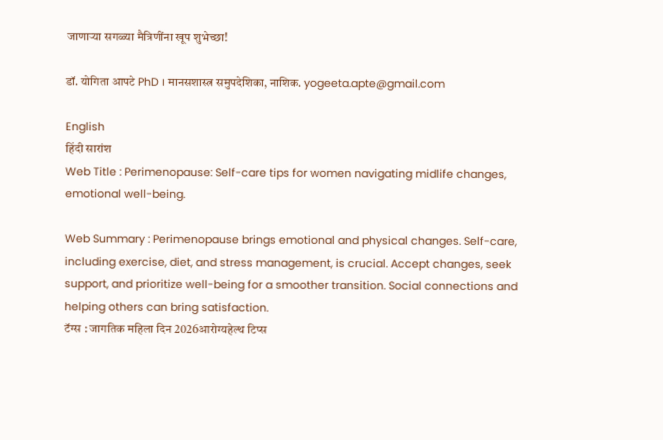जाणाऱ्या सगळ्या मैत्रिणींना खूप शुभेच्छा!

डॉ. योगिता आपटे PhD । मानसशास्त्र समुपदेशिका, नाशिक. yogeeta.apte@gmail.com

English
हिंदी सारांश
Web Title : Perimenopause: Self-care tips for women navigating midlife changes, emotional well-being.

Web Summary : Perimenopause brings emotional and physical changes. Self-care, including exercise, diet, and stress management, is crucial. Accept changes, seek support, and prioritize well-being for a smoother transition. Social connections and helping others can bring satisfaction.
टॅग्स : जागतिक महिला दिन 2026आरोग्यहेल्थ टिप्स